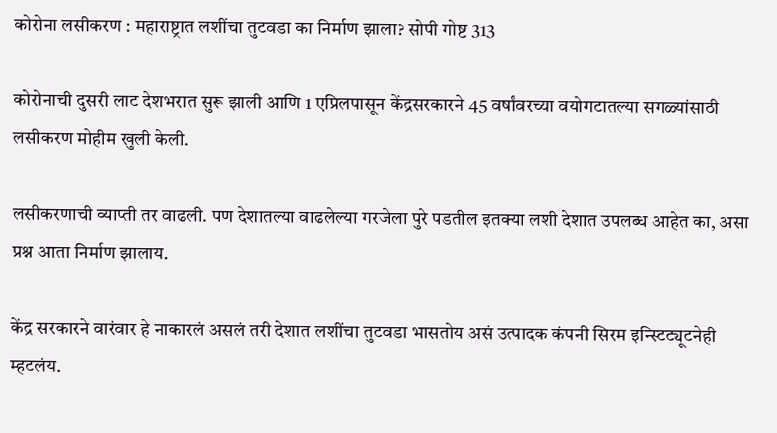कोरोना लसीकरण : महाराष्ट्रात लशींचा तुटवडा का निर्माण झाला? सोपी गोष्ट 313

कोरोनाची दुसरी लाट देशभरात सुरू झाली आणि 1 एप्रिलपासून केंद्रसरकारने 45 वर्षांवरच्या वयोगटातल्या सगळ्यांसाठी लसीकरण मोहीम खुली केली.

लसीकरणाची व्याप्ती तर वाढली. पण देशातल्या वाढलेल्या गरजेला पुरे पडतील इतक्या लशी देशात उपलब्ध आहेत का, असा प्रश्न आता निर्माण झालाय.

केंद्र सरकारने वारंवार हे नाकारलं असलं तरी देशात लशींचा तुटवडा भासतोय असं उत्पादक कंपनी सिरम इन्स्टिट्यूटनेही म्हटलंय.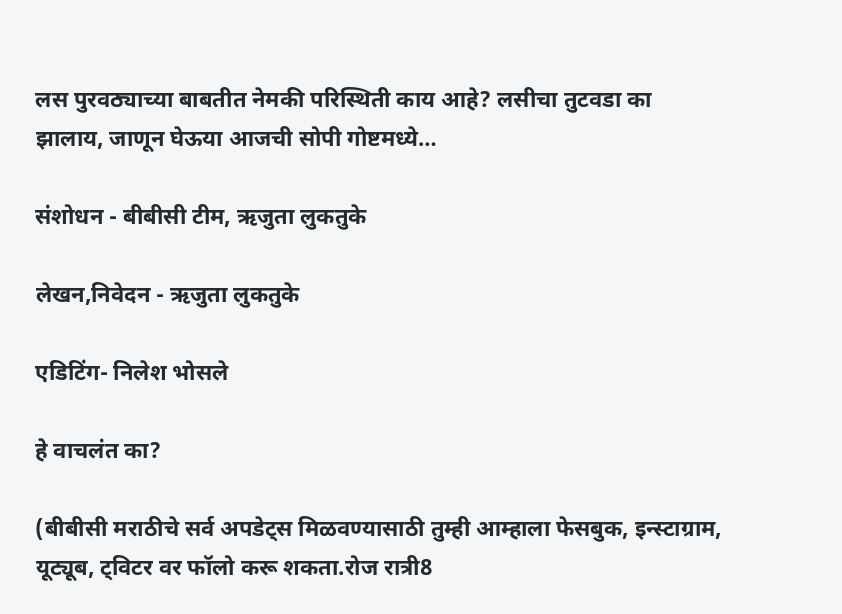लस पुरवठ्याच्या बाबतीत नेमकी परिस्थिती काय आहे? लसीचा तुटवडा का झालाय, जाणून घेऊया आजची सोपी गोष्टमध्ये…

संशोधन - बीबीसी टीम, ऋजुता लुकतुके

लेखन,निवेदन - ऋजुता लुकतुके

एडिटिंग- निलेश भोसले

हे वाचलंत का?

(बीबीसी मराठीचे सर्व अपडेट्स मिळवण्यासाठी तुम्ही आम्हाला फेसबुक, इन्स्टाग्राम, यूट्यूब, ट्विटर वर फॉलो करू शकता.रोज रात्री8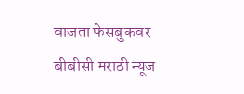वाजता फेसबुकवर बीबीसी मराठी न्यूज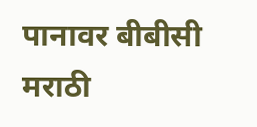पानावर बीबीसी मराठी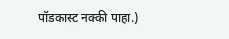पॉडकास्ट नक्की पाहा.)